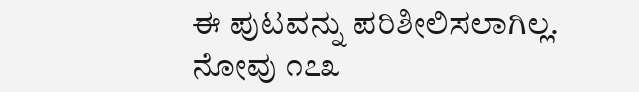ಈ ಪುಟವನ್ನು ಪರಿಶೀಲಿಸಲಾಗಿಲ್ಲ.
ನೋವು ೧೭೩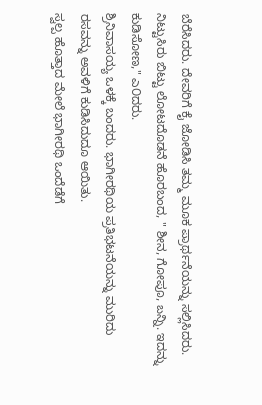ಬೆರೆಸಿದರು. ದೇವರಿಗೆ ಕೈ ಜೋಡಿಸಿ ತಮ್ಮ ಮೂಕ ಪ್ರಾರ್ಥನೆಯನ್ನು ಸಲ್ಲಿಸಿದರು. ನಿಟ್ಟುಸಿರು ಬಿಟ್ಟು ಲೋಟದೊಡನೆ ಹೊರಬಂದ, " ಶೀನ, ಗೋಪೂ, బన్ని. ಇದನ್ನು ಕುಡಿಸೋಣ," ಎ೦ದರು.
ಶ್ರಿನಿವಾಸಯ್ಯ ಒಳಕ್ಕೆ ಬಂದರು. ಭಾಗೀರಥಿಯ ಪ್ರತಿಭಟನೆಯನ್ನು ಮುರಿದು ರಸವನ್ನು ಅವಳಿಗೆ ಕುಡಿಸಿದುದೂ ಆಯಿತು.
ಸ್ವಲ್ಪ ಹೊತ್ತಾದ ಮೇಲೆ ಭಾಗೀರಥಿ ಒಂದೆಡೆಗೆ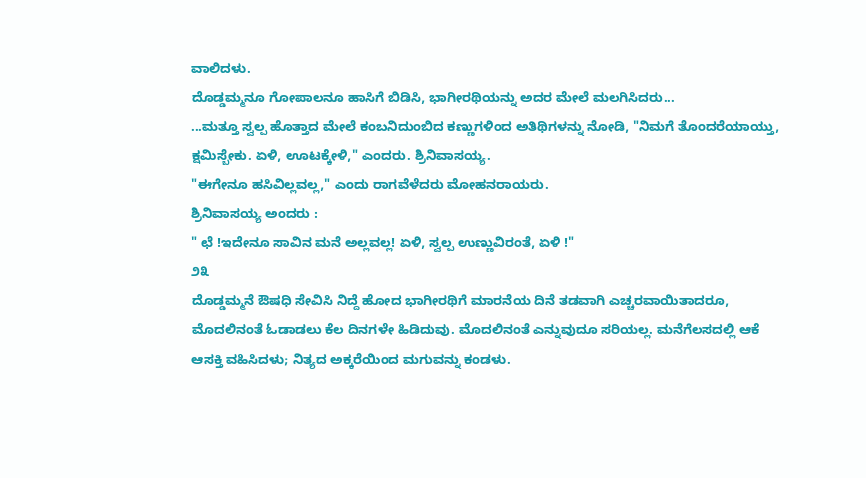ವಾಲಿದಳು.
ದೊಡ್ಡಮ್ಮನೂ ಗೋಪಾಲನೂ ಹಾಸಿಗೆ ಬಿಡಿಸಿ, ಭಾಗೀರಥಿಯನ್ನು ಅದರ ಮೇಲೆ ಮಲಗಿಸಿದರು...
...ಮತ್ತೂ ಸ್ವಲ್ಪ ಹೊತ್ತಾದ ಮೇಲೆ ಕಂಬನಿದುಂಬಿದ ಕಣ್ಣುಗಳಿಂದ ಅತಿಥಿಗಳನ್ನು ನೋಡಿ, "ನಿಮಗೆ ತೊಂದರೆಯಾಯ್ತು, ಕ್ಷಮಿಸ್ಬೇಕು. ಏಳಿ, ಊಟಕ್ಕೇಳಿ," ಎಂದರು. ಶ್ರಿನಿವಾಸಯ್ಯ.
"ಈಗೇನೂ ಹಸಿವಿಲ್ಲವಲ್ಲ," ಎಂದು ರಾಗವೆಳೆದರು ಮೋಹನರಾಯರು.
ಶ್ರಿನಿವಾಸಯ್ಯ ಅಂದರು :
" ಛೆ !ಇದೇನೂ ಸಾವಿನ ಮನೆ ಅಲ್ಲವಲ್ಲ! ಏಳಿ, ಸ್ವಲ್ಪ ಉಣ್ಣುವಿರಂತೆ, ಏಳಿ !"
೨೩
ದೊಡ್ಡಮ್ಮನೆ ಔಷಧಿ ಸೇವಿಸಿ ನಿದ್ದೆ ಹೋದ ಭಾಗೀರಥಿಗೆ ಮಾರನೆಯ ದಿನೆ ತಡವಾಗಿ ಎಚ್ಚರವಾಯಿತಾದರೂ, ಮೊದಲಿನಂತೆ ಓಡಾಡಲು ಕೆಲ ದಿನಗಳೇ ಹಿಡಿದುವು. ಮೊದಲಿನಂತೆ ಎನ್ನುವುದೂ ಸರಿಯಲ್ಲ. ಮನೆಗೆಲಸದಲ್ಲಿ ಆಕೆ ಆಸಕ್ತಿ ವಹಿಸಿದಳು; ನಿತ್ಯದ ಅಕ್ಕರೆಯಿಂದ ಮಗುವನ್ನು ಕಂಡಳು.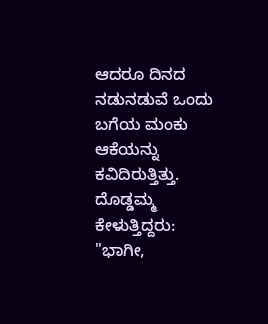ಆದರೂ ದಿನದ ನಡುನಡುವೆ ಒಂದು ಬಗೆಯ ಮಂಕು ಆಕೆಯನ್ನು ಕವಿದಿರುತ್ತಿತ್ತು.
ದೊಡ್ಡಮ್ಮ ಕೇಳುತ್ತಿದ್ದರು:
"ಭಾಗೀ,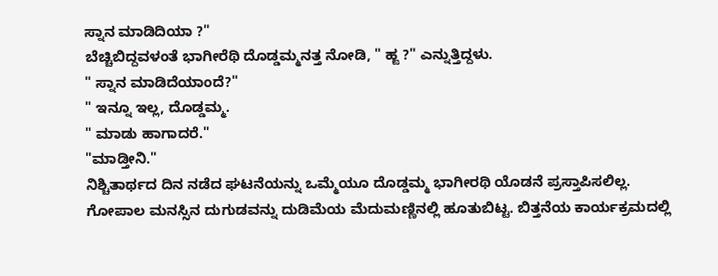ಸ್ನಾನ ಮಾಡಿದಿಯಾ ?"
ಬೆಚ್ಚಿಬಿದ್ದವಳಂತೆ ಭಾಗೀರೆಥಿ ದೊಡ್ಡಮ್ಮನತ್ತ ನೋಡಿ, " ಹ್ಙ ?" ಎನ್ನುತ್ತಿದ್ದಳು.
" ಸ್ನಾನ ಮಾಡಿದೆಯಾಂದೆ?"
" ಇನ್ನೂ ಇಲ್ಲ, ದೊಡ್ಡಮ್ಮ.
" ಮಾಡು ಹಾಗಾದರೆ."
"ಮಾಡ್ತೀನಿ."
ನಿಶ್ಚಿತಾರ್ಥದ ದಿನ ನಡೆದ ಘಟನೆಯನ್ನು ಒಮ್ಮೆಯೂ ದೊಡ್ಡಮ್ಮ ಭಾಗೀರಥಿ ಯೊಡನೆ ಪ್ರಸ್ತಾಪಿಸಲಿಲ್ಲ.
ಗೋಪಾಲ ಮನಸ್ಸಿನ ದುಗುಡವನ್ನು ದುಡಿಮೆಯ ಮೆದುಮಣ್ಣಿನಲ್ಲಿ ಹೂತುಬಿಟ್ಟ. ಬಿತ್ತನೆಯ ಕಾರ್ಯಕ್ರಮದಲ್ಲಿ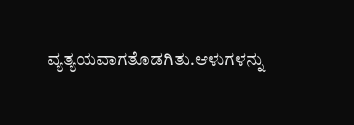ವ್ಯತ್ಯಯವಾಗತೊಡಗಿತು.ಆಳುಗಳನ್ನು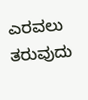ಎರವಲು ತರುವುದು